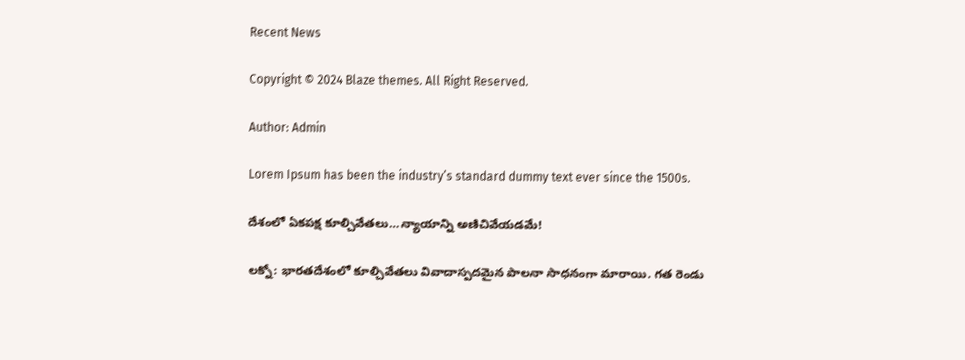Recent News

Copyright © 2024 Blaze themes. All Right Reserved.

Author: Admin

Lorem Ipsum has been the industry’s standard dummy text ever since the 1500s.

దేశంలో ఏకపక్ష కూల్చివేతలు…న్యాయాన్ని అణిచివేయడమే!

లక్నో: భారతదేశంలో కూల్చివేతలు వివాదాస్పదమైన పాలనా సాధనంగా మారాయి. గత రెండు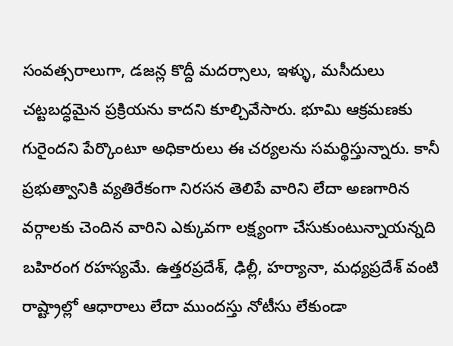సంవత్సరాలుగా, డజన్ల కొద్దీ మదర్సాలు, ఇళ్ళు, మసీదులు చట్టబద్ధమైన ప్రక్రియను కాదని కూల్చివేసారు. భూమి ఆక్రమణకు గురైందని పేర్కొంటూ అధికారులు ఈ చర్యలను సమర్థిస్తున్నారు. కానీ ప్రభుత్వానికి వ్యతిరేకంగా నిరసన తెలిపే వారిని లేదా అణగారిన వర్గాలకు చెందిన వారిని ఎక్కువగా లక్ష్యంగా చేసుకుంటున్నాయన్నది బహిరంగ రహస్యమే. ఉత్తరప్రదేశ్, ఢిల్లీ, హర్యానా, మధ్యప్రదేశ్ వంటి రాష్ట్రాల్లో ఆధారాలు లేదా ముందస్తు నోటీసు లేకుండా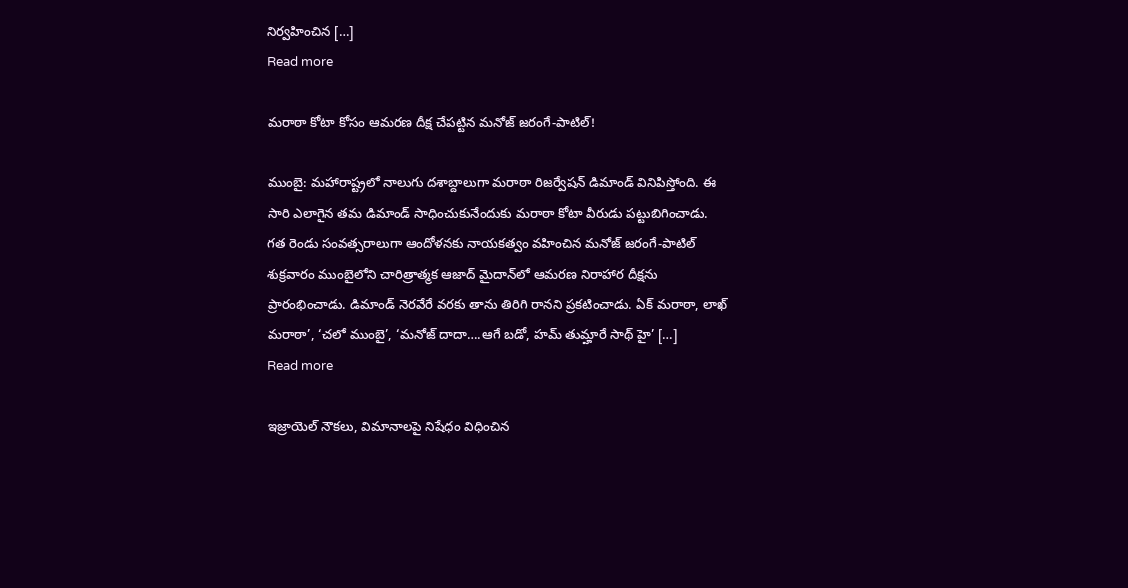నిర్వహించిన […]
Read more

మరాఠా కోటా కోసం ఆమరణ దీక్ష చేపట్టిన మనోజ్ జరంగే-పాటిల్!

ముంబై: మహారాష్ట్రలో నాలుగు దశాబ్దాలుగా మరాఠా రిజర్వేషన్ డిమాండ్‌ వినిపిస్తోంది. ఈ సారి ఎలాగైన తమ డిమాండ్‌ సాధించుకునేందుకు మరాఠా కోటా వీరుడు పట్టుబిగించాడు. గత రెండు సంవత్సరాలుగా ఆందోళనకు నాయకత్వం వహించిన మనోజ్ జరంగే-పాటిల్ శుక్రవారం ముంబైలోని చారిత్రాత్మక ఆజాద్ మైదాన్‌లో ఆమరణ నిరాహార దీక్షను ప్రారంభించాడు. డిమాండ్ నెరవేరే వరకు తాను తిరిగి రానని ప్రకటించాడు. ఏక్ మరాఠా, లాఖ్ మరాఠా’, ‘చలో ముంబై’, ‘మనోజ్ దాదా….ఆగే బడో, హమ్ తుమ్హారే సాథ్ హై’ […]
Read more

ఇజ్రాయెల్ నౌకలు, విమానాలపై నిషేధం విధించిన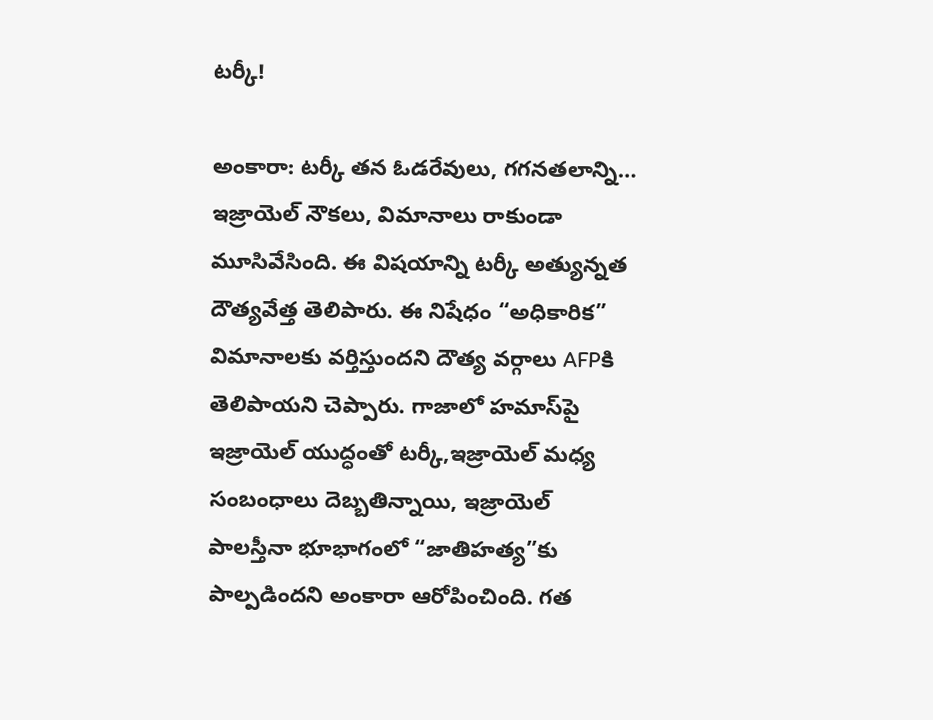టర్కీ!

అంకారా: టర్కీ తన ఓడరేవులు, గగనతలాన్ని… ఇజ్రాయెల్ నౌకలు, విమానాలు రాకుండా మూసివేసింది. ఈ విషయాన్ని టర్కీ అత్యున్నత దౌత్యవేత్త తెలిపారు. ఈ నిషేధం “అధికారిక” విమానాలకు వర్తిస్తుందని దౌత్య వర్గాలు AFPకి తెలిపాయని చెప్పారు. గాజాలో హమాస్‌పై ఇజ్రాయెల్ యుద్ధంతో టర్కీ,ఇజ్రాయెల్ మధ్య సంబంధాలు దెబ్బతిన్నాయి, ఇజ్రాయెల్ పాలస్తీనా భూభాగంలో “జాతిహత్య”కు పాల్పడిందని అంకారా ఆరోపించింది. గత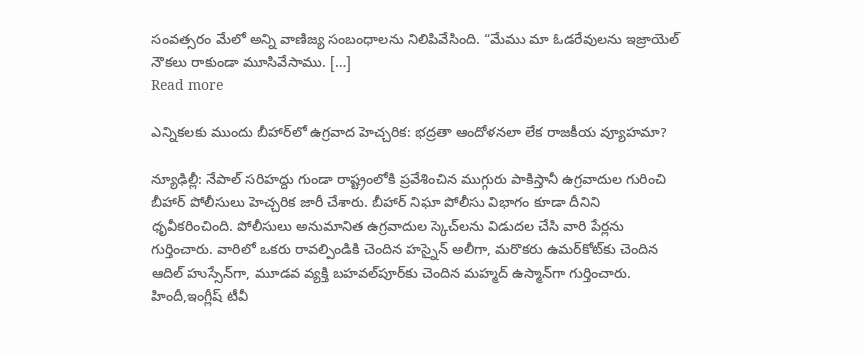సంవత్సరం మేలో అన్ని వాణిజ్య సంబంధాలను నిలిపివేసింది. “మేము మా ఓడరేవులను ఇజ్రాయెల్ నౌకలు రాకుండా మూసివేసాము. […]
Read more

ఎన్నికలకు ముందు బీహార్‌లో ఉగ్రవాద హెచ్చరిక: భద్రతా ఆందోళనలా లేక రాజకీయ వ్యూహమా?

న్యూఢిల్లీ: నేపాల్ సరిహద్దు గుండా రాష్ట్రంలోకి ప్రవేశించిన ముగ్గురు పాకిస్తానీ ఉగ్రవాదుల గురించి బీహార్ పోలీసులు హెచ్చరిక జారీ చేశారు. బీహార్ నిఘా పోలీసు విభాగం కూడా దీనిని ధృవీకరించింది. పోలీసులు అనుమానిత ఉగ్రవాదుల స్కెచ్‌లను విడుదల చేసి వారి పేర్లను గుర్తించారు. వారిలో ఒకరు రావల్పిండికి చెందిన హస్నైన్ అలీగా, మరొకరు ఉమర్‌కోట్‌కు చెందిన ఆదిల్ హుస్సేన్‌గా, మూడవ వ్యక్తి బహవల్‌పూర్‌కు చెందిన మహ్మద్ ఉస్మాన్‌గా గుర్తించారు. హిందీ,ఇంగ్లీష్ టీవీ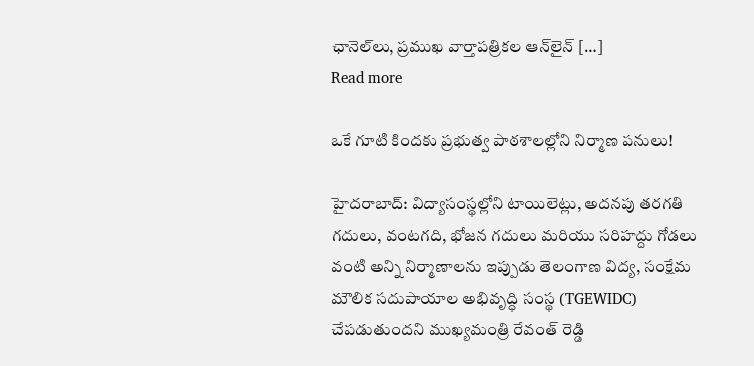ఛానెల్‌లు, ప్రముఖ వార్తాపత్రికల ఆన్‌లైన్ […]
Read more

ఒకే గూటి కిందకు ప్రభుత్వ పాఠశాలల్లోని నిర్మాణ పనులు!

హైదరాబాద్: విద్యాసంస్థల్లోని టాయిలెట్లు, అదనపు తరగతి గదులు, వంటగది, భోజన గదులు మరియు సరిహద్దు గోడలు వంటి అన్ని నిర్మాణాలను ఇప్పుడు తెలంగాణ విద్య, సంక్షేమ మౌలిక సదుపాయాల అభివృద్ధి సంస్థ (TGEWIDC) చేపడుతుందని ముఖ్యమంత్రి రేవంత్ రెడ్డి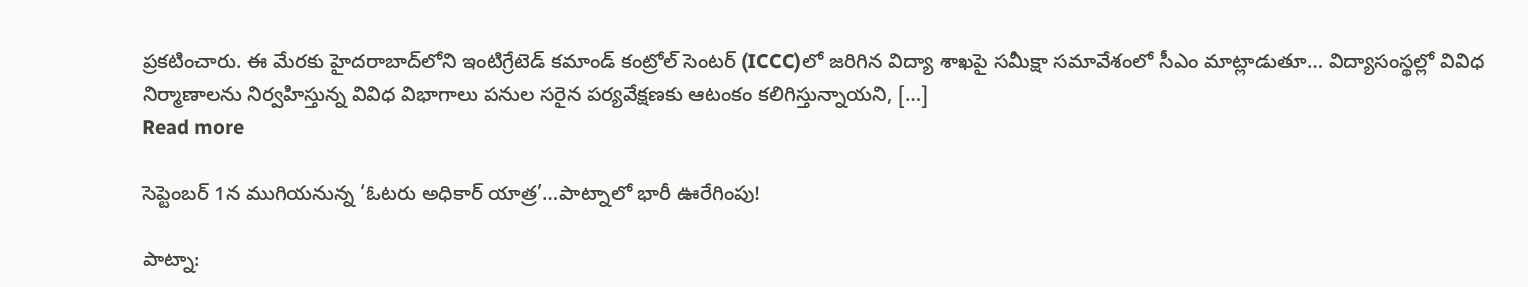ప్రకటించారు. ఈ మేరకు హైదరాబాద్‌లోని ఇంటిగ్రేటెడ్ కమాండ్ కంట్రోల్ సెంటర్ (ICCC)లో జరిగిన విద్యా శాఖపై సమీక్షా సమావేశంలో సీఎం మాట్లాడుతూ… విద్యాసంస్థల్లో వివిధ నిర్మాణాలను నిర్వహిస్తున్న వివిధ విభాగాలు పనుల సరైన పర్యవేక్షణకు ఆటంకం కలిగిస్తున్నాయని, […]
Read more

సెప్టెంబర్ 1న ముగియనున్న ‘ఓటరు అధికార్ యాత్ర’…పాట్నాలో భారీ ఊరేగింపు!

పాట్నా: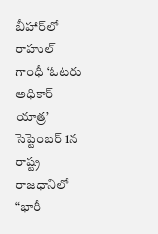బీహార్‌లో రాహుల్ గాంధీ ‘ఓటరు అధికార్ యాత్ర’ సెప్టెంబర్ 1న రాష్ట్ర రాజధానిలో “భారీ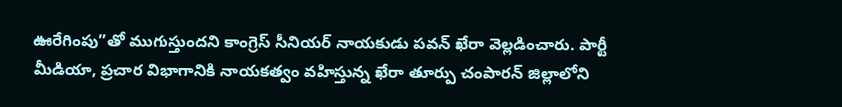ఊరేగింపు”తో ముగుస్తుందని కాంగ్రెస్ సీనియర్ నాయకుడు పవన్ ఖేరా వెల్లడించారు. పార్టీ మీడియా, ప్రచార విభాగానికి నాయకత్వం వహిస్తున్న ఖేరా తూర్పు చంపారన్ జిల్లాలోని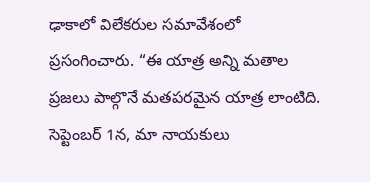ఢాకాలో విలేకరుల సమావేశంలో ప్రసంగించారు. “ఈ యాత్ర అన్ని మతాల ప్రజలు పాల్గొనే మతపరమైన యాత్ర లాంటిది. సెప్టెంబర్ 1న, మా నాయకులు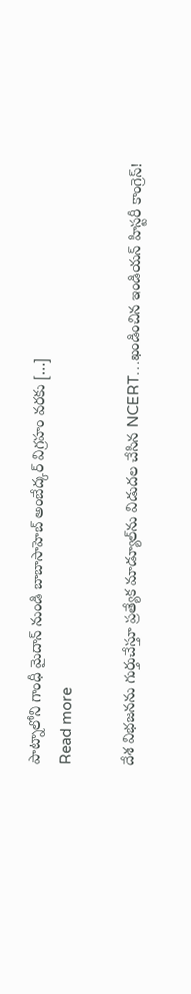పాట్నాలోని గాంధీ మైదాన్ నుండి బాబాసాహెబ్ అంబేద్కర్ విగ్రహం వరకు […]
Read more

దేశ విభజనను గుర్తుచేస్తూ ప్రత్యేక మాడ్యూల్‌ను విడుదల చేసిన NCERT…ఖండించిన ఇండియన్ హిస్టరీ కాంగ్రెస్!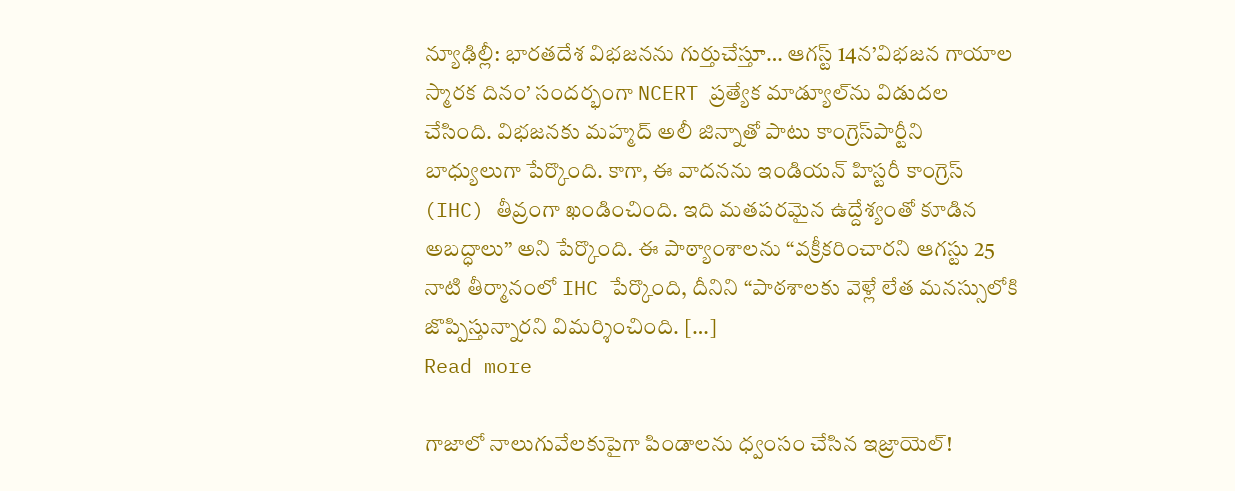న్యూఢిల్లీ: భారతదేశ విభజనను గుర్తుచేస్తూ… ఆగస్ట్‌ 14న’విభజన గాయాల స్మారక దినం’ సందర్భంగా NCERT ప్రత్యేక మాడ్యూల్‌ను విడుదల చేసింది. విభజనకు మహ్మద్ అలీ జిన్నాతో పాటు కాంగ్రెస్‌పార్టీని బాధ్యులుగా పేర్కొంది. కాగా, ఈ వాదనను ఇండియన్ హిస్టరీ కాంగ్రెస్ (IHC) తీవ్రంగా ఖండించింది. ఇది మతపరమైన ఉద్దేశ్యంతో కూడిన అబద్ధాలు” అని పేర్కొంది. ఈ పాఠ్యాంశాలను “వక్రీకరించారని ఆగస్టు 25 నాటి తీర్మానంలో IHC పేర్కొంది, దీనిని “పాఠశాలకు వెళ్లే లేత మనస్సులోకి జొప్పిస్తున్నారని విమర్శించింది. […]
Read more

గాజాలో నాలుగువేలకుపైగా పిండాలను ధ్వంసం చేసిన ఇజ్రాయెల్‌!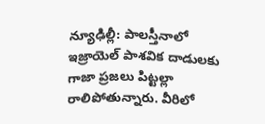న్యూఢిల్లీ: పాలస్తీనాలో ఇజ్రాయెల్‌ పాశవిక దాడులకు గాజా ప్రజలు పిట్టల్లా రాలిపోతున్నారు. వీరిలో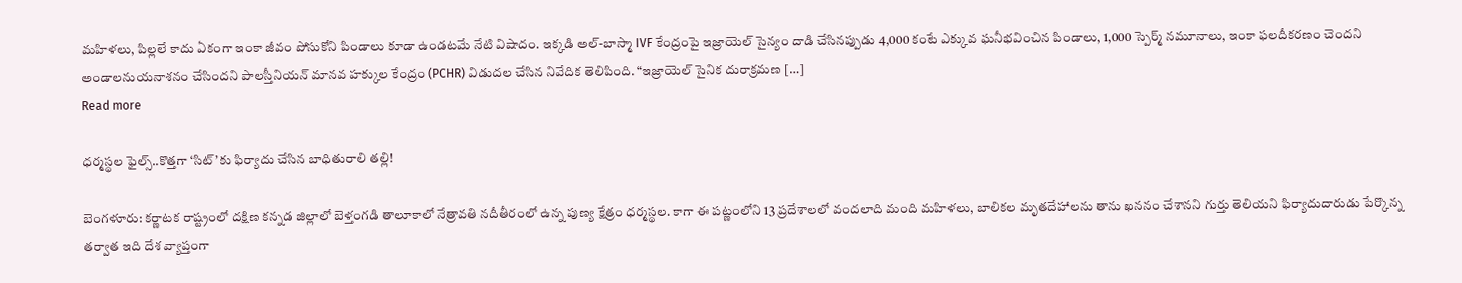మహిళలు, పిల్లలే కాదు ఏకంగా ఇంకా జీవం పోసుకోని పిండాలు కూడా ఉండటమే నేటి విషాదం. ఇక్కడి అల్-బాస్మా IVF కేంద్రంపై ఇజ్రాయెల్ సైన్యం దాడి చేసినప్పుడు 4,000 కంటే ఎక్కువ ఘనీభవించిన పిండాలు, 1,000 స్పెర్మ్ నమూనాలు, ఇంకా ఫలదీకరణం చెందని అండాలనుయనాశనం చేసిందని పాలస్తీనియన్ మానవ హక్కుల కేంద్రం (PCHR) విడుదల చేసిన నివేదిక తెలిపింది. “ఇజ్రాయెల్ సైనిక దురాక్రమణ […]
Read more

ధర్మస్థల ఫైల్స్‌..కొత్తగా ‘సిట్’కు ఫిర్యాదు చేసిన బాధితురాలి తల్లి!

బెంగళూరు: కర్ణాటక రాష్ట్రంలో దక్షిణ కన్నడ జిల్లాలో బెళ్తంగడి తాలూకాలో నేత్రావతి నదీతీరంలో ఉన్న పుణ్య క్షేత్రం ధర్మస్థల. కాగా ఈ పట్ణంలోని 13 ప్రదేశాలలో వందలాది మంది మహిళలు, బాలికల మృతదేహాలను తాను ఖననం చేశానని గుర్తు తెలియని ఫిర్యాదుదారుడు పేర్కొన్న తర్వాత ఇది దేశ వ్యాప్తంగా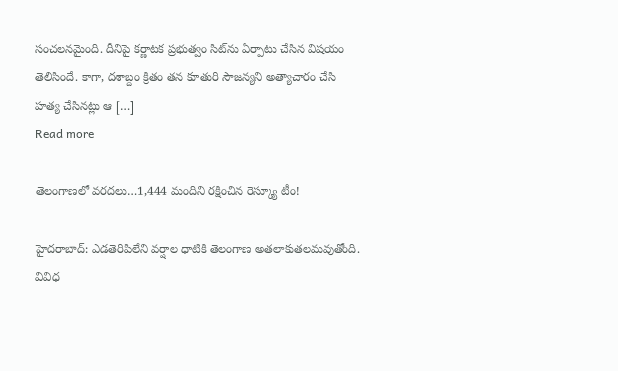సంచలనమైంది. దీనిపై కర్ణాటక ప్రభుత్వం సిట్‌ను ఏర్పాటు చేసిన విషయం తెలిసిందే. కాగా, దశాబ్దం క్రితం తన కూతురి సౌజన్యని అత్యాచారం చేసి హత్య చేసినట్లు ఆ […]
Read more

తెలంగాణలో వరదలు…1,444 మందిని రక్షించిన రెస్క్యూ టీం!

హైదరాబాద్: ఎడతెరిపిలేని వర్షాల ధాటికి తెలంగాణ అతలాకుతలమవుతోంది. వివిధ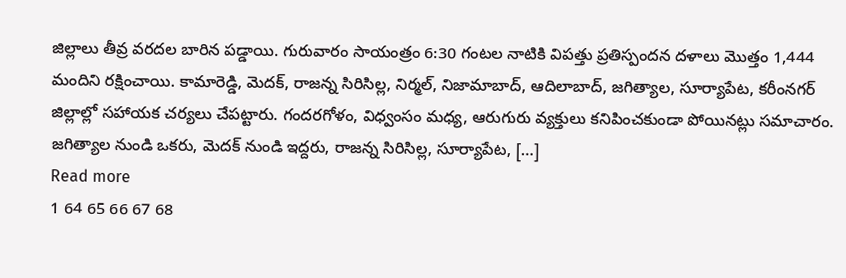జిల్లాలు తీవ్ర వరదల బారిన పడ్డాయి. గురువారం సాయంత్రం 6:30 గంటల నాటికి విపత్తు ప్రతిస్పందన దళాలు మొత్తం 1,444 మందిని రక్షించాయి. కామారెడ్డి, మెదక్, రాజన్న సిరిసిల్ల, నిర్మల్, నిజామాబాద్, ఆదిలాబాద్, జగిత్యాల, సూర్యాపేట, కరీంనగర్ జిల్లాల్లో సహాయక చర్యలు చేపట్టారు. గందరగోళం, విధ్వంసం మధ్య, ఆరుగురు వ్యక్తులు కనిపించకుండా పోయినట్లు సమాచారం. జగిత్యాల నుండి ఒకరు, మెదక్ నుండి ఇద్దరు, రాజన్న సిరిసిల్ల, సూర్యాపేట, […]
Read more
1 64 65 66 67 68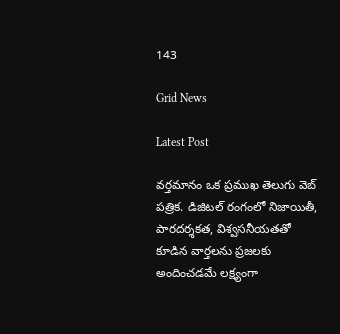143

Grid News

Latest Post

వర్తమానం ఒక ప్రముఖ తెలుగు వెబ్ పత్రిక. డిజిటల్ రంగంలో నిజాయితీ, పారదర్శకత, విశ్వసనీయతతో కూడిన వార్తలను ప్రజలకు అందించడమే లక్ష్యంగా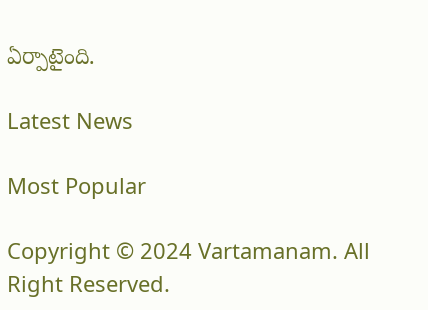ఏర్పాటైంది.

Latest News

Most Popular

Copyright © 2024 Vartamanam. All Right Reserved.